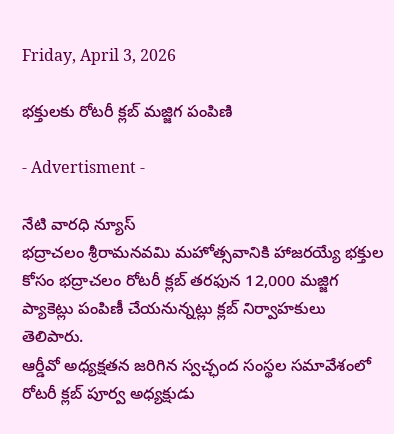Friday, April 3, 2026

భక్తులకు రోటరీ క్లబ్ మజ్జిగ పంపిణి

- Advertisment -

నేటి వారధి న్యూస్
భద్రాచలం శ్రీరామనవమి మహోత్సవానికి హాజరయ్యే భక్తుల కోసం భద్రాచలం రోటరీ క్లబ్ తరఫున 12,000 మజ్జిగ ప్యాకెట్లు పంపిణీ చేయనున్నట్లు క్లబ్ నిర్వాహకులు తెలిపారు.
ఆర్డీవో అధ్యక్షతన జరిగిన స్వచ్ఛంద సంస్థల సమావేశంలో రోటరీ క్లబ్ పూర్వ అధ్యక్షుడు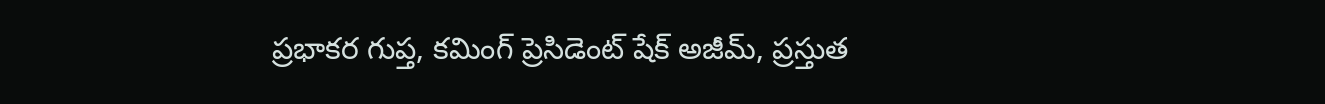ప్రభాకర గుప్త, కమింగ్ ప్రెసిడెంట్ షేక్ అజీమ్, ప్రస్తుత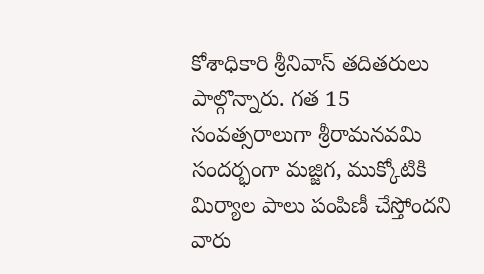కోశాధికారి శ్రీనివాస్ తదితరులు పాల్గొన్నారు. గత 15 సంవత్సరాలుగా శ్రీరామనవమి సందర్భంగా మజ్జిగ, ముక్కోటికి మిర్యాల పాలు పంపిణీ చేస్తోందని వారు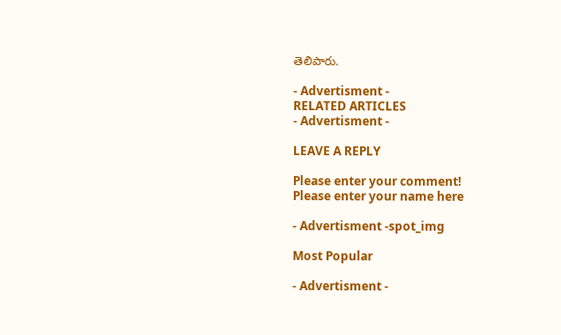తెలిపారు.

- Advertisment -
RELATED ARTICLES
- Advertisment -

LEAVE A REPLY

Please enter your comment!
Please enter your name here

- Advertisment -spot_img

Most Popular

- Advertisment -